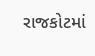રાજકોટમાં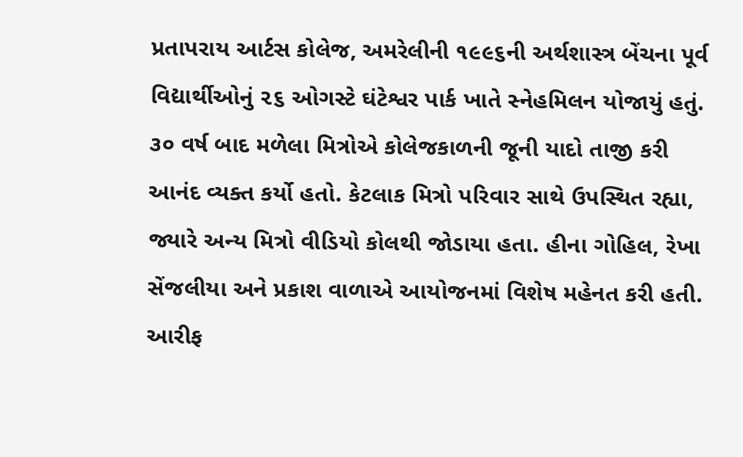પ્રતાપરાય આર્ટસ કોલેજ, અમરેલીની ૧૯૯૬ની અર્થશાસ્ત્ર બેંચના પૂર્વ વિદ્યાર્થીઓનું ૨૬ ઓગસ્ટે ઘંટેશ્વર પાર્ક ખાતે સ્નેહમિલન યોજાયું હતું. ૩૦ વર્ષ બાદ મળેલા મિત્રોએ કોલેજકાળની જૂની યાદો તાજી કરી આનંદ વ્યક્ત કર્યો હતો. કેટલાક મિત્રો પરિવાર સાથે ઉપસ્થિત રહ્યા, જ્યારે અન્ય મિત્રો વીડિયો કોલથી જોડાયા હતા. હીના ગોહિલ, રેખા સેંજલીયા અને પ્રકાશ વાળાએ આયોજનમાં વિશેષ મહેનત કરી હતી. આરીફ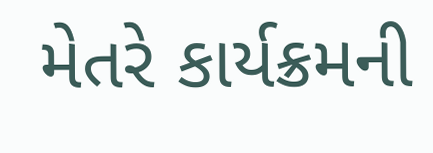મેતરે કાર્યક્રમની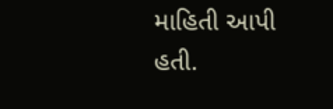માહિતી આપી હતી.